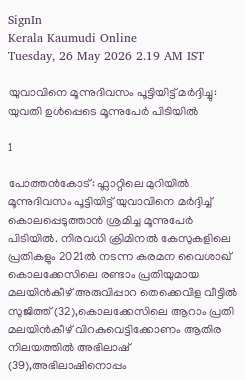SignIn
Kerala Kaumudi Online
Tuesday, 26 May 2026 2.19 AM IST

യുവാവിനെ മൂന്നുദിവസം പൂട്ടിയിട്ട് മർദ്ദിച്ചു: യുവതി ഉൾപ്പെടെ മൂന്നുപേർ പിടിയിൽ

1

പോത്തൻകോട്: ഫ്ലാറ്റിലെ മുറിയിൽ മൂന്നുദിവസം പൂട്ടിയിട്ട് യുവാവിനെ മർദ്ദിച്ച് കൊലപ്പെടുത്താൻ ശ്രമിച്ച മൂന്നുപേർ പിടിയിൽ. നിരവധി ക്രിമിനൽ കേസുകളിലെ പ്രതികളും 2021ൽ നടന്ന കരമന വൈശാഖ് കൊലക്കേസിലെ രണ്ടാം പ്രതിയുമായ മലയിൻകീഴ് അരുവിപ്പാറ തെക്കെവിള വീട്ടിൽ സുജിത്ത് (32),കൊലക്കേസിലെ ആറാം പ്രതി മലയിൻകീഴ് വിറകുവെട്ടിക്കോണം ആതിര നിലയത്തിൽ അഭിലാഷ് (39),അഭിലാഷിനൊപ്പം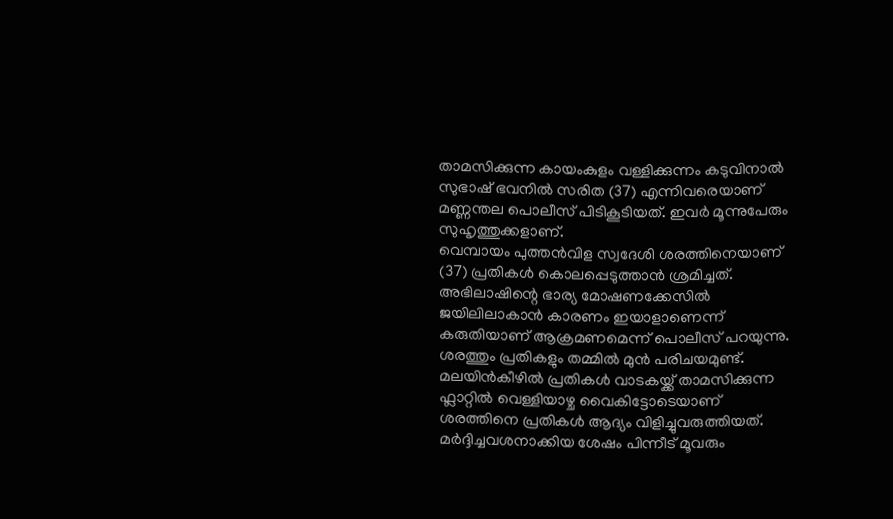താമസിക്കുന്ന കായംകുളം വള്ളിക്കുന്നം കടുവിനാൽ സുഭാഷ് ഭവനിൽ സരിത (37) എന്നിവരെയാണ് മണ്ണന്തല പൊലീസ് പിടികൂടിയത്. ഇവർ മൂന്നുപേരും സുഹൃത്തുക്കളാണ്.
വെമ്പായം പുത്തൻവിള സ്വദേശി ശരത്തിനെയാണ് (37) പ്രതികൾ കൊലപ്പെടുത്താൻ ശ്രമിച്ചത്. അഭിലാഷിന്റെ ഭാര്യ മോഷണക്കേസിൽ ജയിലിലാകാൻ കാരണം ഇയാളാണെന്ന് കരുതിയാണ് ആക്രമണമെന്ന് പൊലീസ് പറയുന്നു. ശരത്തും പ്രതികളും തമ്മിൽ മുൻ പരിചയമുണ്ട്. മലയിൻകീഴിൽ പ്രതികൾ വാടകയ്ക്ക് താമസിക്കുന്ന ഫ്ലാറ്റിൽ വെള്ളിയാഴ്ച വൈകിട്ടോടെയാണ് ശരത്തിനെ പ്രതികൾ ആദ്യം വിളിച്ചുവരുത്തിയത്. മർദ്ദിച്ചവശനാക്കിയ ശേഷം പിന്നീട് മൂവരും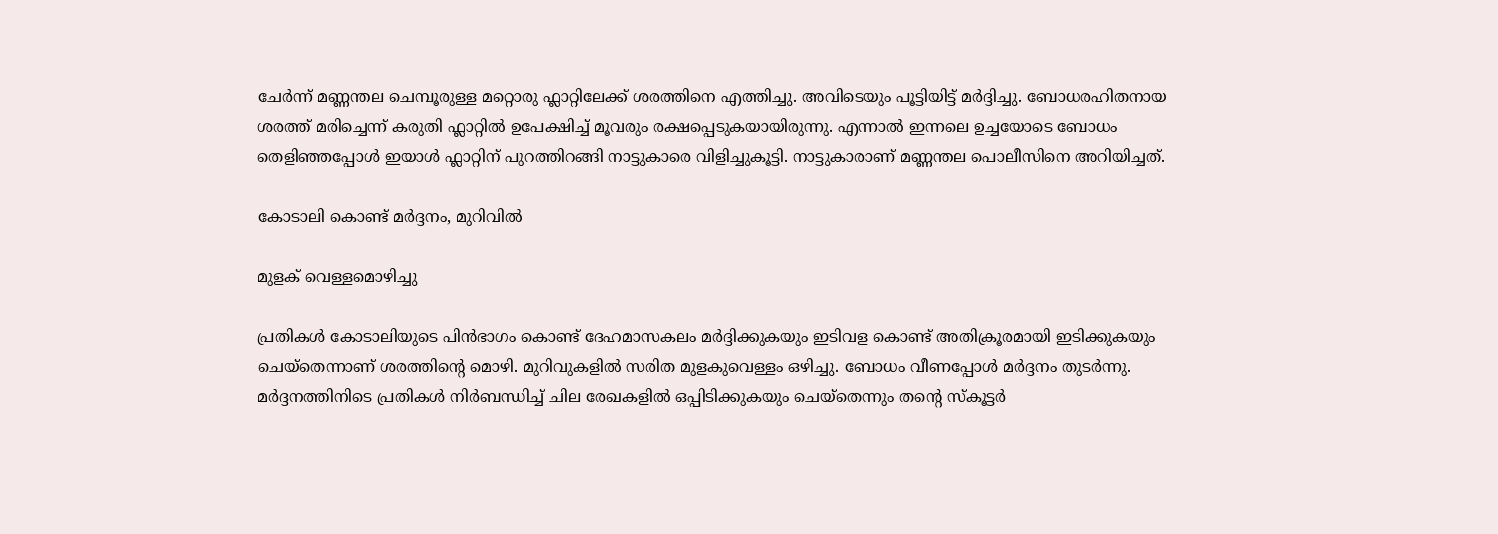ചേർന്ന് മണ്ണന്തല ചെമ്പൂരുള്ള മറ്റൊരു ഫ്ലാറ്റിലേക്ക് ശരത്തിനെ എത്തിച്ചു. അവിടെയും പൂട്ടിയിട്ട് മർദ്ദിച്ചു. ബോധരഹിതനായ ശരത്ത് മരിച്ചെന്ന് കരുതി ഫ്ലാറ്റിൽ ഉപേക്ഷിച്ച് മൂവരും രക്ഷപ്പെടുകയായിരുന്നു. എന്നാൽ ഇന്നലെ ഉച്ചയോടെ ബോധം തെളിഞ്ഞപ്പോൾ ഇയാൾ ഫ്ലാറ്റിന് പുറത്തിറങ്ങി നാട്ടുകാരെ വിളിച്ചുകൂട്ടി. നാട്ടുകാരാണ് മണ്ണന്തല പൊലീസിനെ അറിയിച്ചത്.

കോടാലി കൊണ്ട് മർദ്ദനം, മുറിവിൽ

മുളക് വെള്ളമൊഴിച്ചു

പ്രതികൾ കോടാലിയുടെ പിൻഭാഗം കൊണ്ട് ദേഹമാസകലം മർദ്ദിക്കുകയും ഇടിവള കൊണ്ട് അതിക്രൂരമായി ഇടിക്കുകയും ചെയ്‌തെന്നാണ് ശരത്തിന്റെ മൊഴി. മുറിവുകളിൽ സരിത മുളകുവെള്ളം ഒഴിച്ചു. ബോധം വീണപ്പോൾ മർദ്ദനം തുടർന്നു. മർദ്ദനത്തിനിടെ പ്രതികൾ നിർബന്ധിച്ച് ചില രേഖകളിൽ ഒപ്പിടിക്കുകയും ചെയ്തെന്നും തന്റെ സ്കൂട്ടർ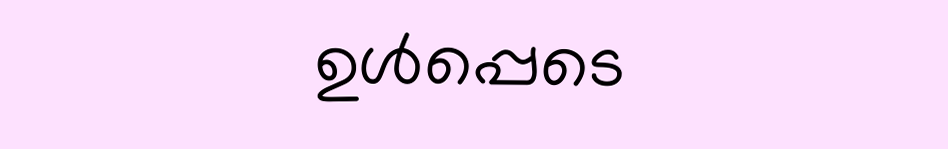ഉൾപ്പെടെ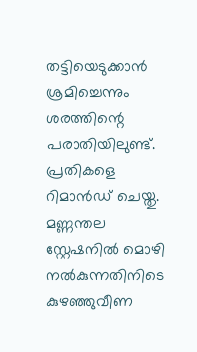തട്ടിയെടുക്കാൻ ശ്രമിച്ചെന്നും ശരത്തിന്റെ പരാതിയിലുണ്ട്. പ്രതികളെ റിമാൻഡ് ചെയ്തു. മണ്ണന്തല സ്റ്റേഷനിൽ മൊഴി നൽകുന്നതിനിടെ കുഴഞ്ഞുവീണ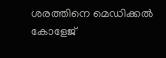ശരത്തിനെ മെഡിക്കൽ കോളേജ്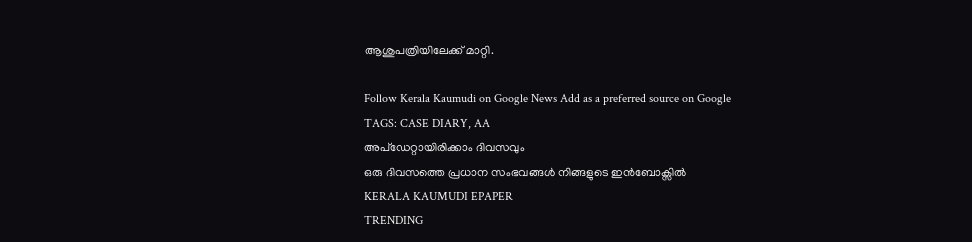ആശുപത്രിയിലേക്ക് മാറ്റി.

Follow Kerala Kaumudi on Google News Add as a preferred source on Google
TAGS: CASE DIARY, AA
അപ്ഡേറ്റായിരിക്കാം ദിവസവും
ഒരു ദിവസത്തെ പ്രധാന സംഭവങ്ങൾ നിങ്ങളുടെ ഇൻബോക്സിൽ
KERALA KAUMUDI EPAPER
TRENDING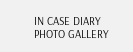IN CASE DIARY
PHOTO GALLERY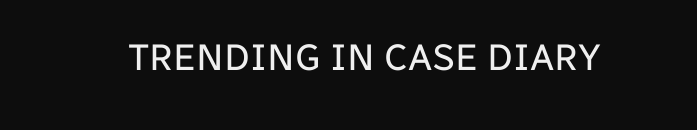TRENDING IN CASE DIARY